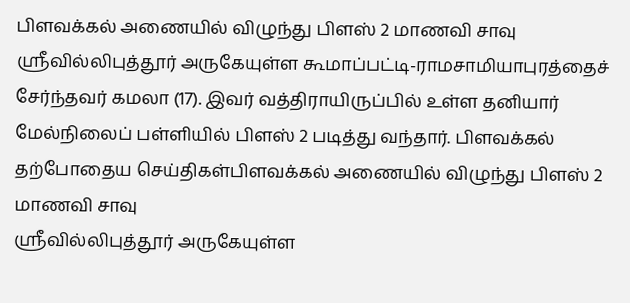பிளவக்கல் அணையில் விழுந்து பிளஸ் 2 மாணவி சாவு
ஸ்ரீவில்லிபுத்தூர் அருகேயுள்ள கூமாப்பட்டி-ராமசாமியாபுரத்தைச் சேர்ந்தவர் கமலா (17). இவர் வத்திராயிருப்பில் உள்ள தனியார் மேல்நிலைப் பள்ளியில் பிளஸ் 2 படித்து வந்தார். பிளவக்கல்
தற்போதைய செய்திகள்பிளவக்கல் அணையில் விழுந்து பிளஸ் 2 மாணவி சாவு
ஸ்ரீவில்லிபுத்தூர் அருகேயுள்ள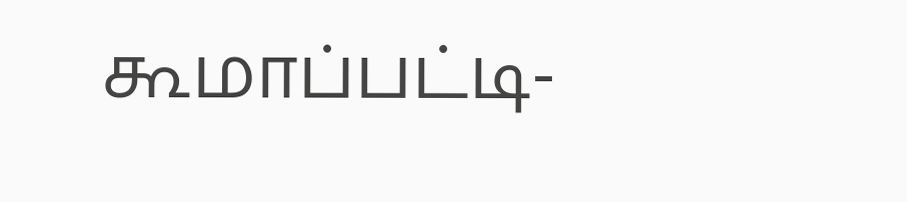கூமாப்பட்டி-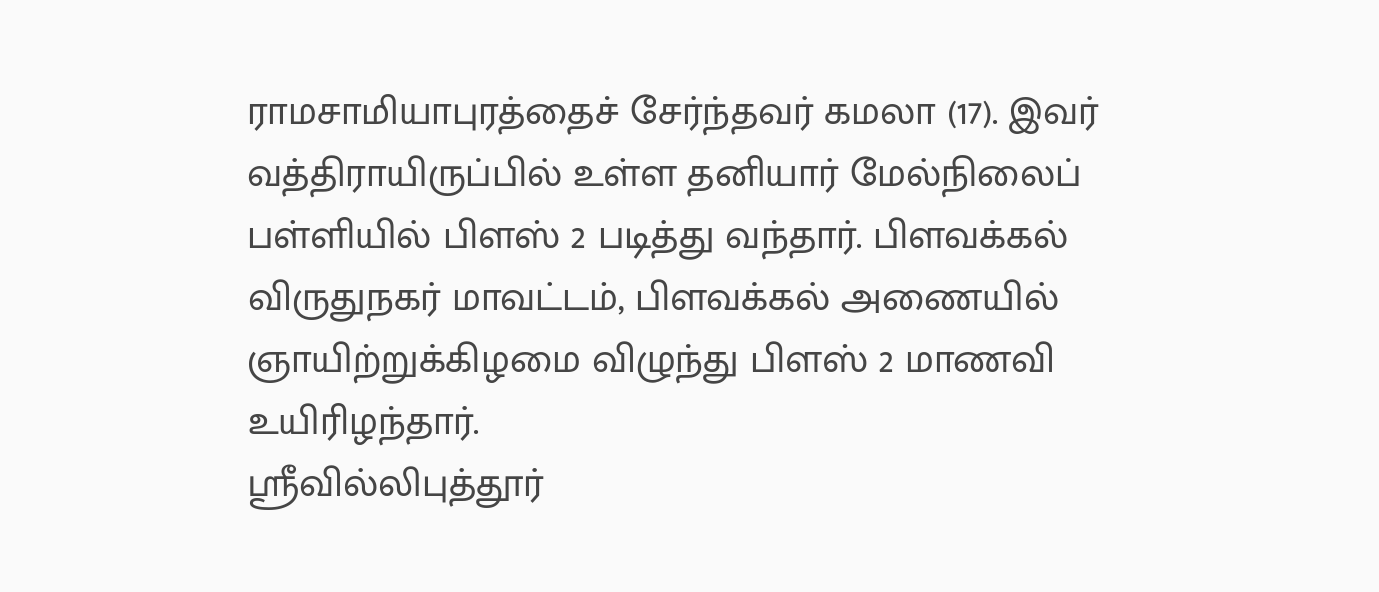ராமசாமியாபுரத்தைச் சேர்ந்தவர் கமலா (17). இவர் வத்திராயிருப்பில் உள்ள தனியார் மேல்நிலைப் பள்ளியில் பிளஸ் 2 படித்து வந்தார். பிளவக்கல்
விருதுநகர் மாவட்டம், பிளவக்கல் அணையில் ஞாயிற்றுக்கிழமை விழுந்து பிளஸ் 2 மாணவி உயிரிழந்தார்.
ஸ்ரீவில்லிபுத்தூர்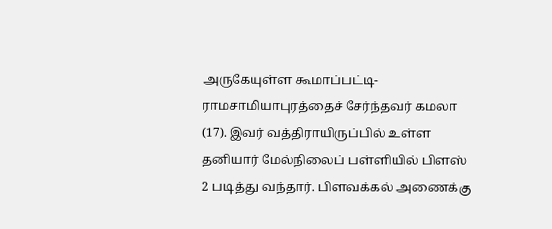அருகேயுள்ள கூமாப்பட்டி-ராமசாமியாபுரத்தைச் சேர்ந்தவர் கமலா (17). இவர் வத்திராயிருப்பில் உள்ள தனியார் மேல்நிலைப் பள்ளியில் பிளஸ் 2 படித்து வந்தார். பிளவக்கல் அணைக்கு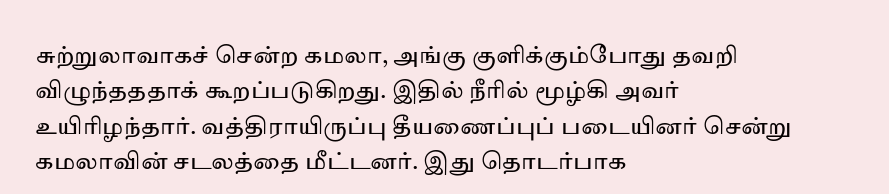சுற்றுலாவாகச் சென்ற கமலா, அங்கு குளிக்கும்போது தவறி விழுந்தததாக் கூறப்படுகிறது. இதில் நீரில் மூழ்கி அவர் உயிரிழந்தார். வத்திராயிருப்பு தீயணைப்புப் படையினர் சென்று கமலாவின் சடலத்தை மீட்டனர். இது தொடர்பாக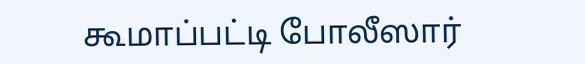கூமாப்பட்டி போலீஸார்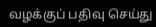வழக்குப் பதிவு செய்து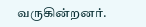வருகின்றனர்.